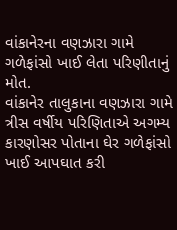વાંકાનેરના વણઝારા ગામે ગળેફાંસો ખાઈ લેતા પરિણીતાનું મોત.
વાંકાનેર તાલુકાના વણઝારા ગામે ત્રીસ વર્ષીય પરિણિતાએ અગમ્ય કારણોસર પોતાના ઘેર ગળેફાંસો ખાઈ આપઘાત કરી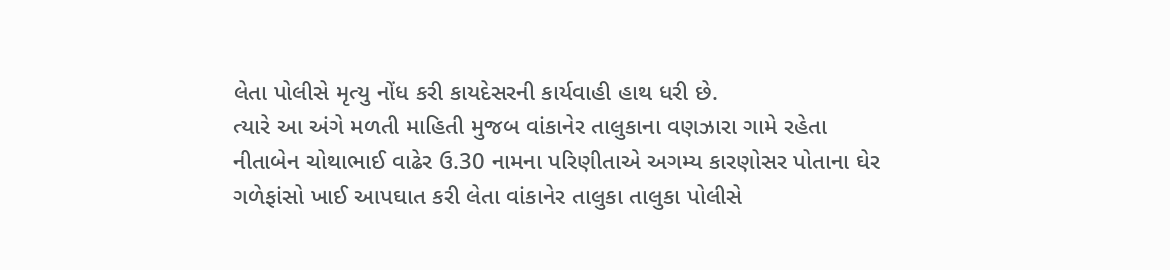લેતા પોલીસે મૃત્યુ નોંધ કરી કાયદેસરની કાર્યવાહી હાથ ધરી છે.
ત્યારે આ અંગે મળતી માહિતી મુજબ વાંકાનેર તાલુકાના વણઝારા ગામે રહેતા નીતાબેન ચોથાભાઈ વાઢેર ઉ.30 નામના પરિણીતાએ અગમ્ય કારણોસર પોતાના ઘેર ગળેફાંસો ખાઈ આપઘાત કરી લેતા વાંકાનેર તાલુકા તાલુકા પોલીસે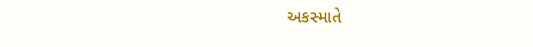અકસ્માતે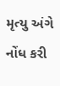મૃત્યુ અંગે નોંધ કરી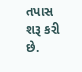તપાસ શરૂ કરી છે.